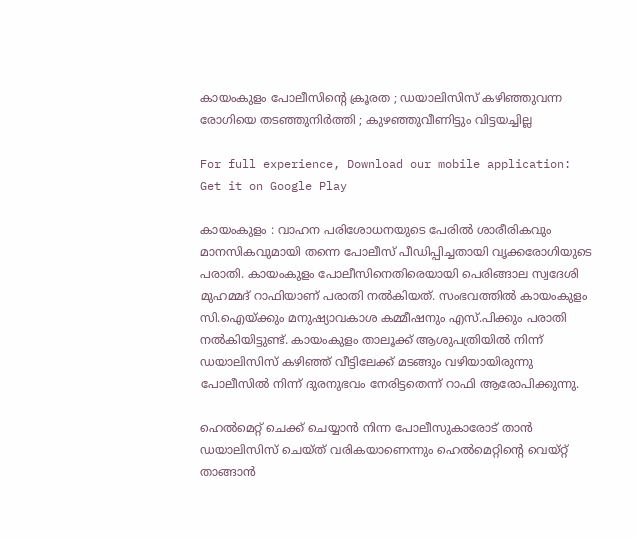കായംകുളം പോലീസിന്റെ ക്രൂരത ; ഡയാലിസിസ് കഴിഞ്ഞുവന്ന രോഗിയെ തടഞ്ഞുനിര്‍ത്തി ; കുഴഞ്ഞുവീണിട്ടും വിട്ടയച്ചില്ല

For full experience, Download our mobile application:
Get it on Google Play

കായംകുളം : വാഹന പരിശോധനയുടെ പേരില്‍ ശാരീരികവും മാനസികവുമായി തന്നെ പോലീസ് പീഡിപ്പിച്ചതായി വൃക്കരോഗിയുടെ പരാതി. കായംകുളം പോലീസിനെതിരെയായി പെരിങ്ങാല സ്വദേശി മുഹമ്മദ് റാഫിയാണ് പരാതി നല്‍കിയത്. സംഭവത്തില്‍ കായംകുളം സി.ഐയ്ക്കും മനുഷ്യാവകാശ കമ്മീഷനും എസ്.പിക്കും പരാതി നല്‍കിയിട്ടുണ്ട്. കായംകുളം താലൂക്ക് ആശുപത്രിയില്‍ നിന്ന് ഡയാലിസിസ് കഴിഞ്ഞ് വീട്ടിലേക്ക് മടങ്ങും വഴിയായിരുന്നു പോലീസില്‍ നിന്ന് ദുരനുഭവം നേരിട്ടതെന്ന് റാഫി ആരോപിക്കുന്നു.

ഹെല്‍മെറ്റ് ചെക്ക് ചെയ്യാന്‍ നിന്ന പോലീസുകാരോട് താന്‍ ഡയാലിസിസ് ചെയ്ത് വരികയാണെന്നും ഹെല്‍മെറ്റിന്റെ വെയ്റ്റ് താങ്ങാന്‍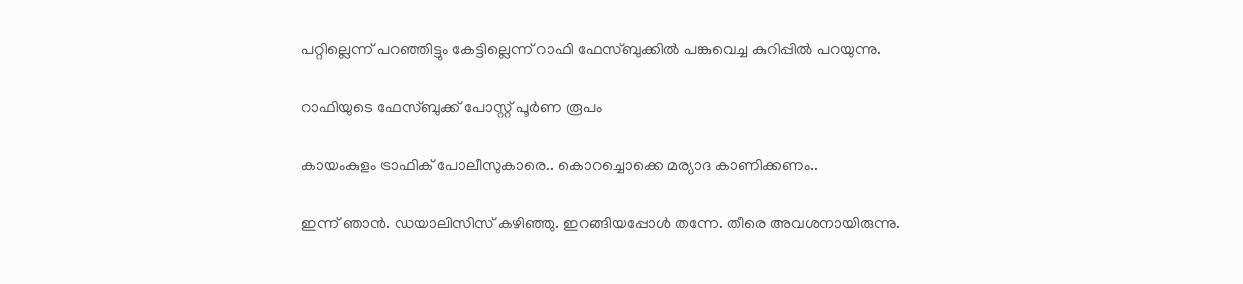പറ്റില്ലെന്ന് പറഞ്ഞിട്ടും കേട്ടില്ലെന്ന് റാഫി ഫേസ്ബുക്കില്‍ പങ്കുവെച്ച കുറിപ്പില്‍ പറയുന്നു.

റാഫിയുടെ ഫേസ്ബുക്ക് പോസ്റ്റ് പൂര്‍ണ രൂപം

കായംകുളം ട്രാഫിക് പോലീസുകാരെ.. കൊറച്ചൊക്കെ മര്യാദ കാണിക്കണം..

ഇന്ന് ഞാന്‍. ഡയാലിസിസ് കഴിഞ്ഞു. ഇറങ്ങിയപ്പോള്‍ തന്നേ. തീരെ അവശനായിരുന്നു.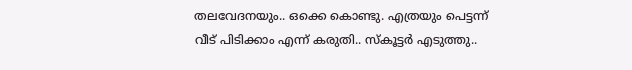തലവേദനയും.. ഒക്കെ കൊണ്ടു. എത്രയും പെട്ടന്ന് വീട് പിടിക്കാം എന്ന് കരുതി.. സ്‌കൂട്ടര്‍ എടുത്തു..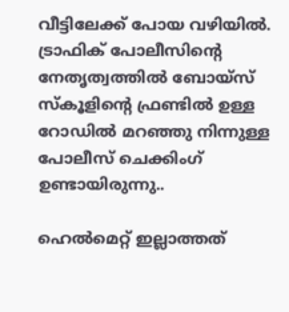വീട്ടിലേക്ക് പോയ വഴിയില്‍. ട്രാഫിക് പോലീസിന്റെ നേതൃത്വത്തില്‍ ബോയ്‌സ് സ്‌കൂളിന്റെ ഫ്രണ്ടില്‍ ഉള്ള റോഡില്‍ മറഞ്ഞു നിന്നുള്ള പോലീസ് ചെക്കിംഗ്  ഉണ്ടായിരുന്നു..

ഹെല്‍മെറ്റ് ഇല്ലാത്തത്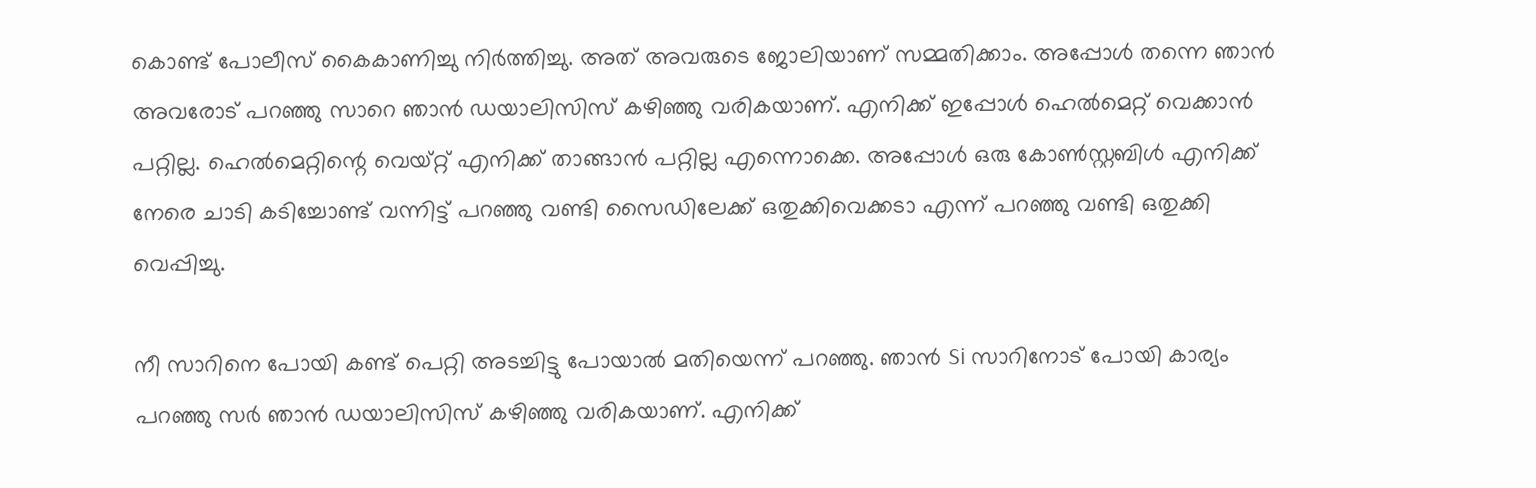കൊണ്ട് പോലീസ് കൈകാണിച്ചു നിര്‍ത്തിച്ചു. അത് അവരുടെ ജോലിയാണ് സമ്മതിക്കാം. അപ്പോള്‍ തന്നെ ഞാന്‍ അവരോട് പറഞ്ഞു സാറെ ഞാന്‍ ഡയാലിസിസ് കഴിഞ്ഞു വരികയാണ്. എനിക്ക് ഇപ്പോള്‍ ഹെല്‍മെറ്റ് വെക്കാന്‍ പറ്റില്ല. ഹെല്‍മെറ്റിന്റെ വെയ്റ്റ് എനിക്ക് താങ്ങാന്‍ പറ്റില്ല എന്നൊക്കെ. അപ്പോള്‍ ഒരു കോണ്‍സ്റ്റബിള്‍ എനിക്ക് നേരെ ചാടി കടിച്ചോണ്ട് വന്നിട്ട് പറഞ്ഞു വണ്ടി സൈഡിലേക്ക് ഒതുക്കിവെക്കടാ എന്ന് പറഞ്ഞു വണ്ടി ഒതുക്കി വെപ്പിച്ചു.

നീ സാറിനെ പോയി കണ്ട് പെറ്റി അടച്ചിട്ടു പോയാല്‍ മതിയെന്ന് പറഞ്ഞു. ഞാന്‍ Si സാറിനോട് പോയി കാര്യം പറഞ്ഞു സര്‍ ഞാന്‍ ഡയാലിസിസ് കഴിഞ്ഞു വരികയാണ്. എനിക്ക്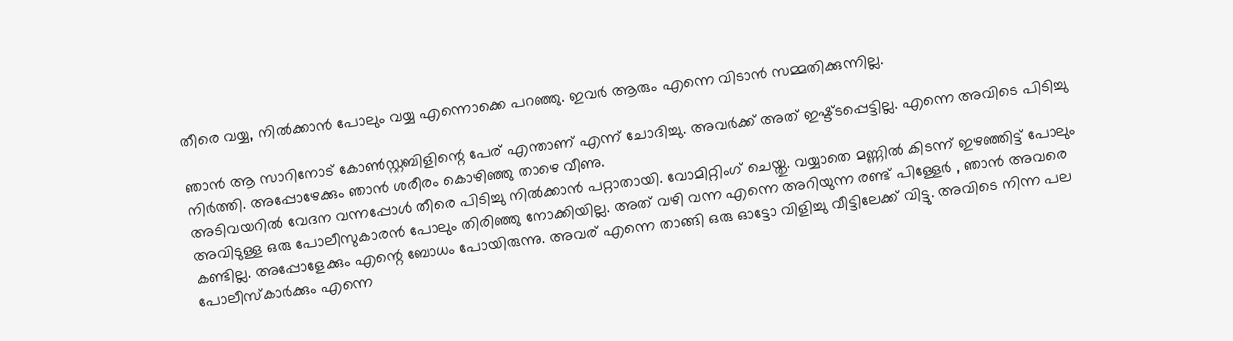തീരെ വയ്യ, നില്‍ക്കാന്‍ പോലും വയ്യ എന്നൊക്കെ പറഞ്ഞു. ഇവര്‍ ആരും എന്നെ വിടാന്‍ സമ്മതിക്കുന്നില്ല.

ഞാന്‍ ആ സാറിനോട് കോണ്‍സ്റ്റബിളിന്റെ പേര് എന്താണ് എന്ന് ചോദിച്ചു. അവര്‍ക്ക് അത് ഇഷ്ട്ടപ്പെട്ടില്ല. എന്നെ അവിടെ പിടിച്ചു നിര്‍ത്തി. അപ്പോഴേക്കും ഞാന്‍ ശരീരം കൊഴിഞ്ഞു താഴെ വീണു.
അടിവയറില്‍ വേദന വന്നപ്പോള്‍ തീരെ പിടിച്ചു നില്‍ക്കാന്‍ പറ്റാതായി. വോമിറ്റിംഗ് ചെയ്തു. വയ്യാതെ മണ്ണില്‍ കിടന്ന് ഇഴഞ്ഞിട്ട് പോലും അവിടുള്ള ഒരു പോലീസുകാരന്‍ പോലും തിരിഞ്ഞു നോക്കിയില്ല. അത് വഴി വന്ന എന്നെ അറിയുന്ന രണ്ട് പിള്ളേര്‍ , ഞാന്‍ അവരെ കണ്ടില്ല. അപ്പോളേക്കും എന്റെ ബോധം പോയിരുന്നു. അവര് എന്നെ താങ്ങി ഒരു ഓട്ടോ വിളിച്ചു വീട്ടിലേക്ക് വിട്ടു. അവിടെ നിന്ന പല പോലീസ്‌കാര്‍ക്കും എന്നെ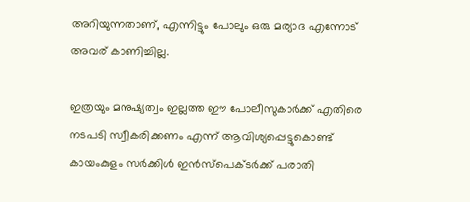അറിയുന്നതാണ്, എന്നിട്ടും പോലും ഒരു മര്യാദ എന്നോട് അവര് കാണിച്ചില്ല.

ഇത്രയും മനുഷ്യത്വം ഇല്ലത്ത ഈ പോലീസുകാര്‍ക്ക് എതിരെ നടപടി സ്വീകരിക്കണം എന്ന് ആവിശ്യപ്പെട്ടുകൊണ്ട് കായംകുളം സര്‍ക്കിള്‍ ഇന്‍സ്പെക്ടര്‍ക്ക് പരാതി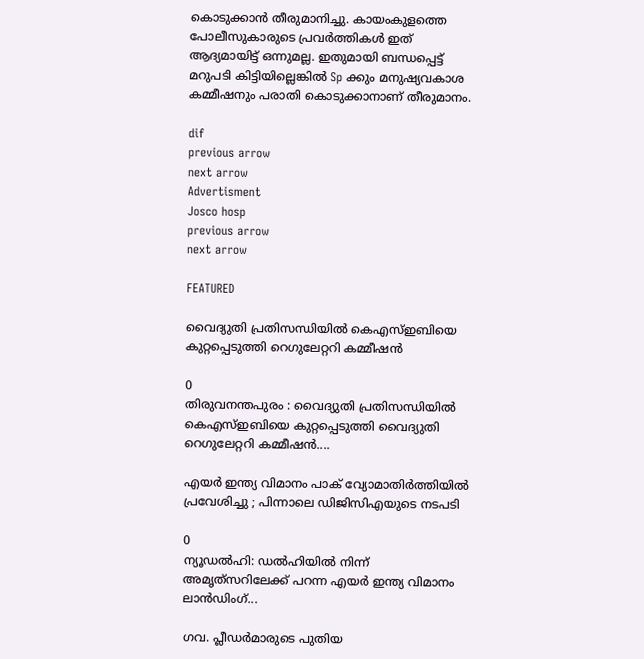കൊടുക്കാന്‍ തീരുമാനിച്ചു. കായംകുളത്തെ പോലീസുകാരുടെ പ്രവര്‍ത്തികള്‍ ഇത് ആദ്യമായിട്ട് ഒന്നുമല്ല. ഇതുമായി ബന്ധപ്പെട്ട് മറുപടി കിട്ടിയില്ലെങ്കില്‍ Sp ക്കും മനുഷ്യവകാശ കമ്മീഷനും പരാതി കൊടുക്കാനാണ് തീരുമാനം.

dif
previous arrow
next arrow
Advertisment
Josco hosp
previous arrow
next arrow

FEATURED

വൈദ്യുതി പ്രതിസന്ധിയിൽ കെഎസ്ഇബിയെ കുറ്റപ്പെടുത്തി റെഗുലേറ്ററി കമ്മീഷൻ

0
തിരുവനന്തപുരം : വൈദ്യുതി പ്രതിസന്ധിയിൽ കെഎസ്ഇബിയെ കുറ്റപ്പെടുത്തി വൈദ്യുതി റെഗുലേറ്ററി കമ്മീഷൻ....

എയർ ഇന്ത്യ വിമാനം പാക് വ്യോമാതിർത്തിയിൽ പ്രവേശിച്ചു ; പിന്നാലെ ഡിജിസിഎയുടെ നടപടി

0
ന്യൂഡൽഹി: ഡൽഹിയിൽ നിന്ന് അമൃത്‌സറിലേക്ക് പറന്ന എയർ ഇന്ത്യ വിമാനം ലാൻഡിംഗ്...

ഗവ. പ്ലീഡർമാരുടെ പുതിയ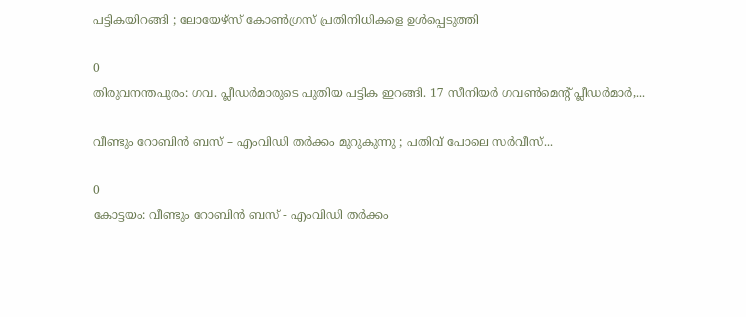പട്ടികയിറങ്ങി ; ലോയേഴ്സ് കോൺഗ്രസ് പ്രതിനിധികളെ ഉൾപ്പെടുത്തി

0
തിരുവനന്തപുരം: ഗവ. പ്ലീഡർമാരുടെ പുതിയ പട്ടിക ഇറങ്ങി. 17 സീനിയർ ഗവൺമെന്റ് പ്ലീഡർമാർ,...

വീണ്ടും റോബിൻ ബസ് – എംവി‍ഡി തർക്കം മുറുകുന്നു ; പതിവ് പോലെ സർവീസ്...

0
കോട്ടയം: വീണ്ടും റോബിൻ ബസ് - എംവി‍ഡി തർക്കം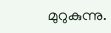മുറുകുന്നു.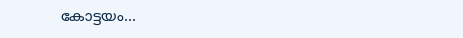കോട്ടയം...